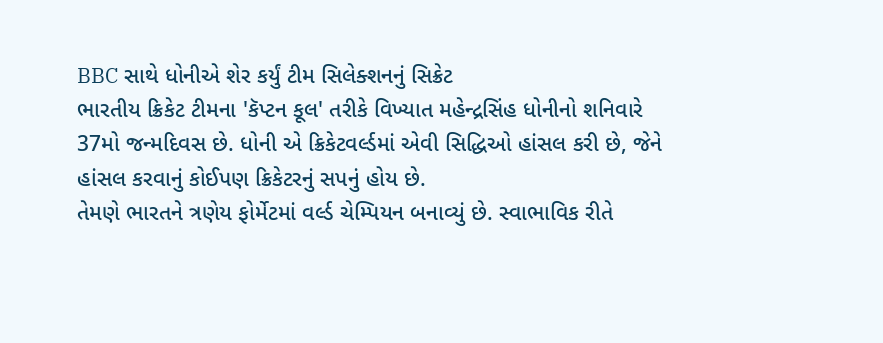BBC સાથે ધોનીએ શેર કર્યું ટીમ સિલેક્શનનું સિક્રેટ
ભારતીય ક્રિકેટ ટીમના 'કૅપ્ટન કૂલ' તરીકે વિખ્યાત મહેન્દ્રસિંહ ધોનીનો શનિવારે 37મો જન્મદિવસ છે. ધોની એ ક્રિકેટવર્લ્ડમાં એવી સિદ્ધિઓ હાંસલ કરી છે, જેને હાંસલ કરવાનું કોઈપણ ક્રિકેટરનું સપનું હોય છે.
તેમણે ભારતને ત્રણેય ફોર્મેટમાં વર્લ્ડ ચેમ્પિયન બનાવ્યું છે. સ્વાભાવિક રીતે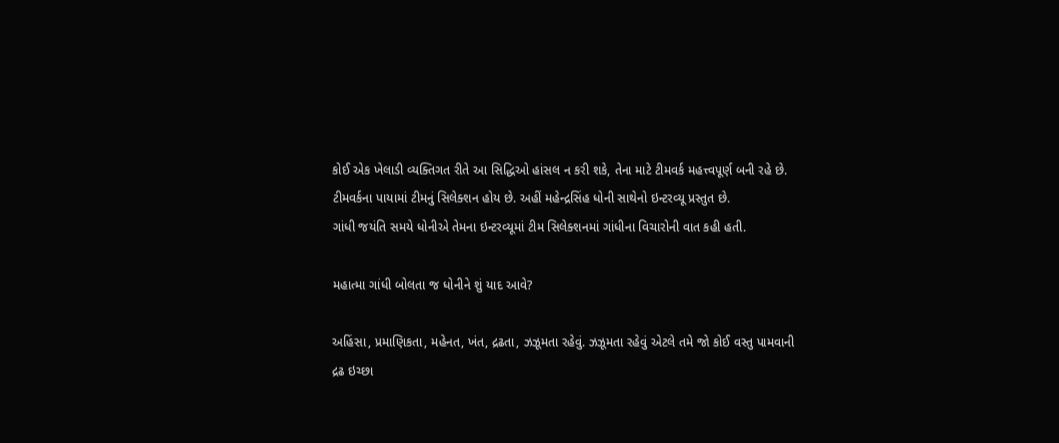કોઈ એક ખેલાડી વ્યક્તિગત રીતે આ સિદ્ધિઓ હાંસલ ન કરી શકે, તેના માટે ટીમવર્ક મહત્ત્વપૂર્ણ બની રહે છે.
ટીમવર્કના પાયામાં ટીમનું સિલેક્શન હોય છે. અહીં મહેન્દ્રસિંહ ધોની સાથેનો ઇન્ટરવ્યૂ પ્રસ્તુત છે.
ગાંધી જયંતિ સમયે ધોનીએ તેમના ઇન્ટરવ્યૂમાં ટીમ સિલેક્શનમાં ગાંધીના વિચારોની વાત કહી હતી.

મહાત્મા ગાંધી બોલતા જ ધોનીને શું યાદ આવે?

અહિંસા, પ્રમાણિકતા, મહેનત, ખંત, દ્રઢતા, ઝઝૂમતા રહેવું. ઝઝૂમતા રહેવું એટલે તમે જો કોઈ વસ્તુ પામવાની દ્રઢ ઇચ્છા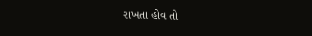રાખતા હોવ તો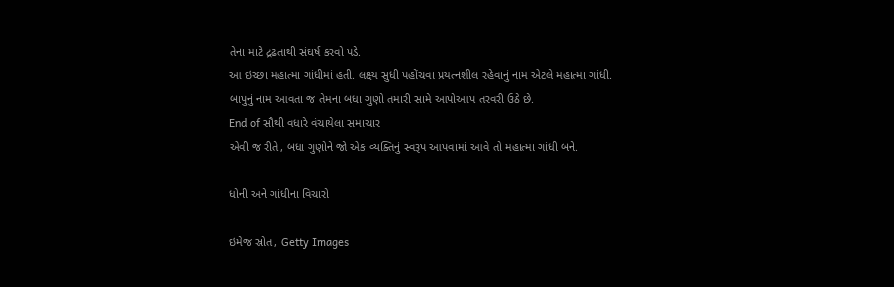તેના માટે દ્રઢતાથી સંઘર્ષ કરવો પડે.
આ ઇચ્છા મહાત્મા ગાંધીમાં હતી. લક્ષ્ય સુધી પહોંચવા પ્રયત્નશીલ રહેવાનું નામ એટલે મહાત્મા ગાંધી.
બાપુનું નામ આવતા જ તેમના બધા ગુણો તમારી સામે આપોઆપ તરવરી ઉઠે છે.
End of સૌથી વધારે વંચાયેલા સમાચાર
એવી જ રીતે, બધા ગુણોને જો એક વ્યક્તિનું સ્વરૂપ આપવામાં આવે તો મહાત્મા ગાંધી બને.

ધોની અને ગાંધીના વિચારો

ઇમેજ સ્રોત, Getty Images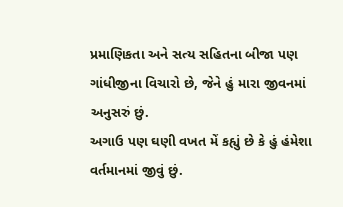પ્રમાણિકતા અને સત્ય સહિતના બીજા પણ ગાંધીજીના વિચારો છે, જેને હું મારા જીવનમાં અનુસરું છું.
અગાઉ પણ ઘણી વખત મેં કહ્યું છે કે હું હંમેશા વર્તમાનમાં જીવું છું.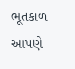ભૂતકાળ આપણે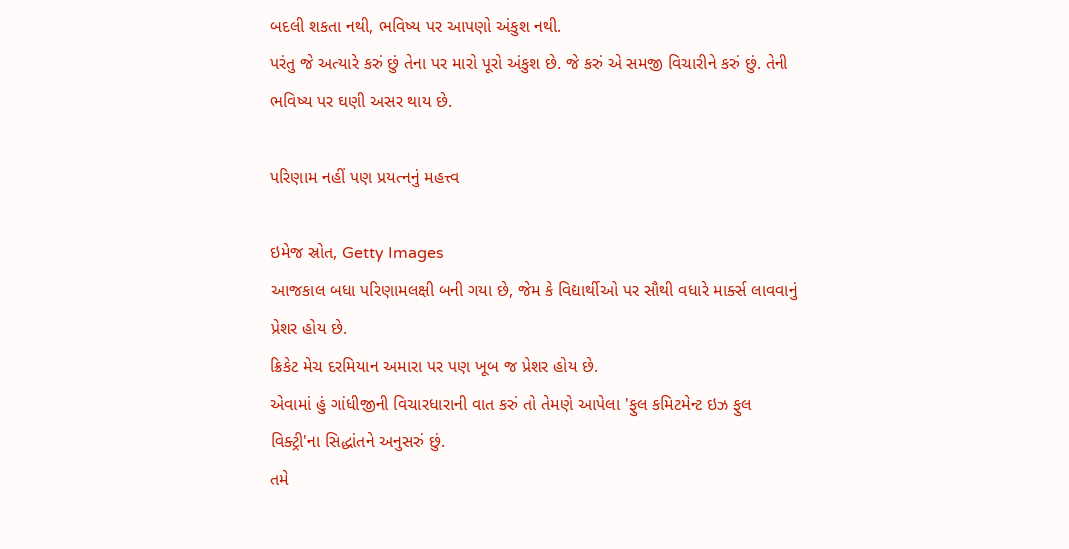બદલી શકતા નથી, ભવિષ્ય પર આપણો અંકુશ નથી.
પરંતુ જે અત્યારે કરું છું તેના પર મારો પૂરો અંકુશ છે. જે કરું એ સમજી વિચારીને કરું છું. તેની ભવિષ્ય પર ઘણી અસર થાય છે.

પરિણામ નહીં પણ પ્રયત્નનું મહત્ત્વ

ઇમેજ સ્રોત, Getty Images
આજકાલ બધા પરિણામલક્ષી બની ગયા છે, જેમ કે વિદ્યાર્થીઓ પર સૌથી વધારે માર્ક્સ લાવવાનું પ્રેશર હોય છે.
ક્રિકેટ મેચ દરમિયાન અમારા પર પણ ખૂબ જ પ્રેશર હોય છે.
એવામાં હું ગાંધીજીની વિચારધારાની વાત કરું તો તેમણે આપેલા 'ફુલ કમિટમેન્ટ ઇઝ ફુલ વિક્ટ્રી'ના સિદ્ધાંતને અનુસરું છું.
તમે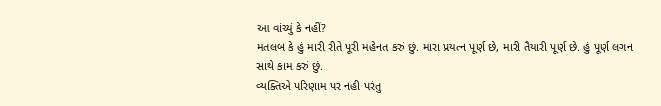આ વાંચ્યું કે નહીં?
મતલબ કે હું મારી રીતે પૂરી મહેનત કરું છું. મારા પ્રયત્ન પૂર્ણ છે, મારી તૈયારી પૂર્ણ છે. હું પૂર્ણ લગન સાથે કામ કરું છું.
વ્યક્તિએ પરિણામ પર નહી પરંતુ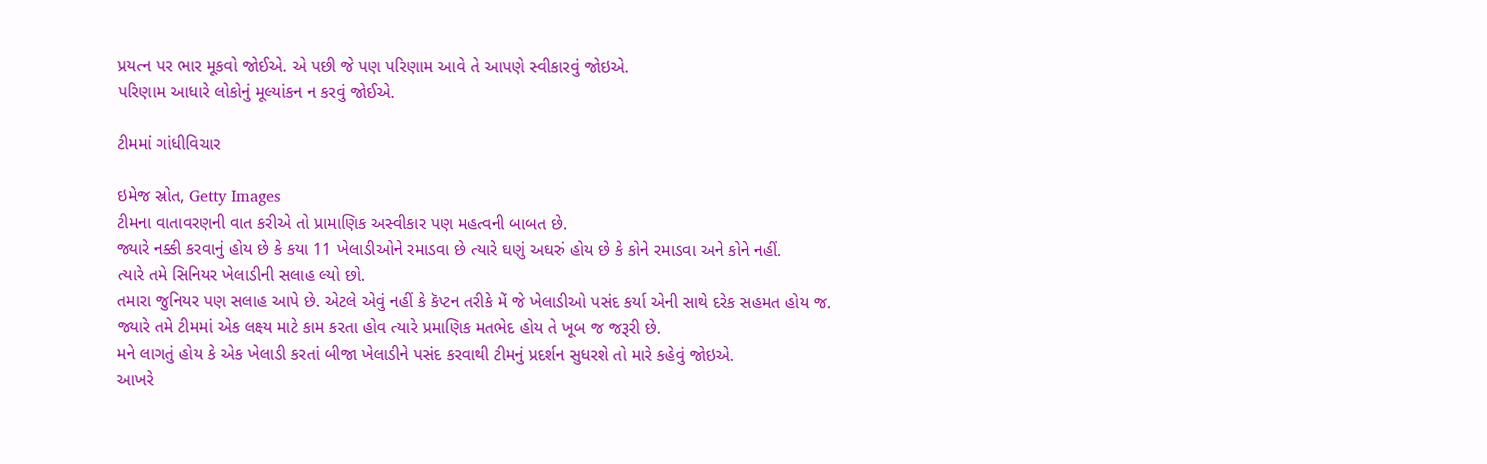પ્રયત્ન પર ભાર મૂકવો જોઈએ. એ પછી જે પણ પરિણામ આવે તે આપણે સ્વીકારવું જોઇએ.
પરિણામ આધારે લોકોનું મૂલ્યાંકન ન કરવું જોઈએ.

ટીમમાં ગાંધીવિચાર

ઇમેજ સ્રોત, Getty Images
ટીમના વાતાવરણની વાત કરીએ તો પ્રામાણિક અસ્વીકાર પણ મહત્વની બાબત છે.
જ્યારે નક્કી કરવાનું હોય છે કે કયા 11 ખેલાડીઓને રમાડવા છે ત્યારે ઘણું અઘરું હોય છે કે કોને રમાડવા અને કોને નહીં.
ત્યારે તમે સિનિયર ખેલાડીની સલાહ લ્યો છો.
તમારા જુનિયર પણ સલાહ આપે છે. એટલે એવું નહીં કે કૅપ્ટન તરીકે મેં જે ખેલાડીઓ પસંદ કર્યા એની સાથે દરેક સહમત હોય જ.
જ્યારે તમે ટીમમાં એક લક્ષ્ય માટે કામ કરતા હોવ ત્યારે પ્રમાણિક મતભેદ હોય તે ખૂબ જ જરૂરી છે.
મને લાગતું હોય કે એક ખેલાડી કરતાં બીજા ખેલાડીને પસંદ કરવાથી ટીમનું પ્રદર્શન સુધરશે તો મારે કહેવું જોઇએ.
આખરે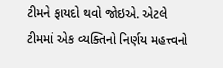ટીમને ફાયદો થવો જોઇએ. એટલે ટીમમાં એક વ્યક્તિનો નિર્ણય મહત્ત્વનો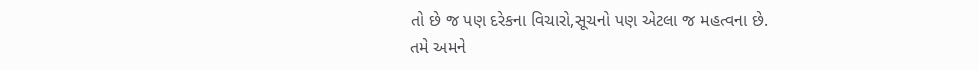તો છે જ પણ દરેકના વિચારો,સૂચનો પણ એટલા જ મહત્વના છે.
તમે અમને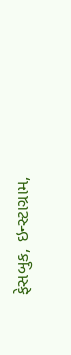ફેસબુક, ઇન્સ્ટાગ્રામ,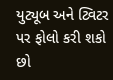યુટ્યૂબ અને ટ્વિટર પર ફોલો કરી શકો છો